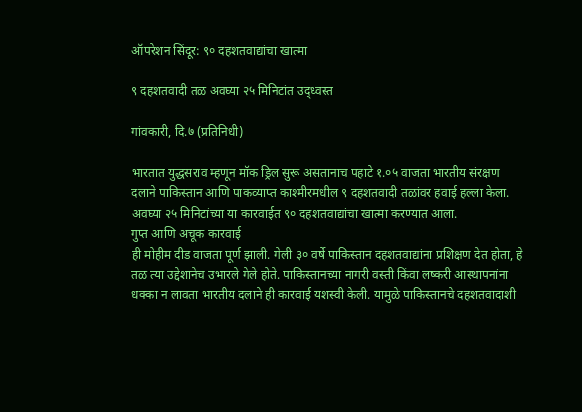ऑपरेशन सिंदूर: ९० दहशतवाद्यांचा खात्मा

९ दहशतवादी तळ अवघ्या २५ मिनिटांत उद्ध्वस्त

गांवकारी, दि.७ (प्रतिनिधी)

भारतात युद्धसराव म्हणून मॉक ड्रिल सुरू असतानाच पहाटे १.०५ वाजता भारतीय संरक्षण दलाने पाकिस्तान आणि पाकव्याप्त काश्मीरमधील ९ दहशतवादी तळांवर हवाई हल्ला केला. अवघ्या २५ मिनिटांच्या या कारवाईत ९० दहशतवाद्यांचा खात्मा करण्यात आला.
गुप्त आणि अचूक कारवाई
ही मोहीम दीड वाजता पूर्ण झाली. गेली ३० वर्षे पाकिस्तान दहशतवाद्यांना प्रशिक्षण देत होता, हे तळ त्या उद्देशानेच उभारले गेले होते. पाकिस्तानच्या नागरी वस्ती किंवा लष्करी आस्थापनांना धक्का न लावता भारतीय दलाने ही कारवाई यशस्वी केली. यामुळे पाकिस्तानचे दहशतवादाशी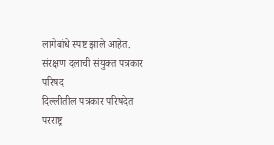लागेबांधे स्पष्ट झाले आहेत.
संरक्षण दलाची संयुक्त पत्रकार परिषद
दिल्लीतील पत्रकार परिषदेत परराष्ट्र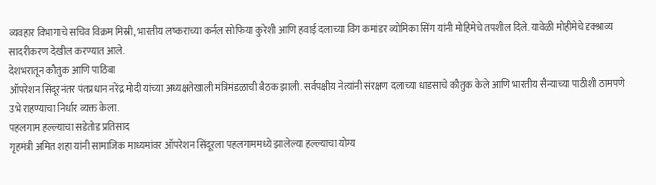व्यवहार विभागाचे सचिव विक्रम मिस्री, भारतीय लष्कराच्या कर्नल सोफिया कुरेशी आणि हवाई दलाच्या विंग कमांडर व्योमिका सिंग यांनी मोहिमेचे तपशील दिले. यावेळी मोहीमेचे दृक्श्राव्य सादरीकरण देखील करण्यात आले.
देशभरातून कौतुक आणि पाठिंबा
ऑपरेशन सिंदूरनंतर पंतप्रधान नरेंद्र मोदी यांच्या अध्यक्षतेखाली मंत्रिमंडळाची बैठक झाली. सर्वपक्षीय नेत्यांनी संरक्षण दलाच्या धाडसाचे कौतुक केले आणि भारतीय सैन्याच्या पाठीशी ठामपणे उभे राहण्याचा निर्धार व्यक्त केला.
पहलगाम हल्ल्याचा सडेतोड प्रतिसाद
गृहमंत्री अमित शहा यांनी सामाजिक माध्यमांवर ऑपरेशन सिंदूरला पहलगाममध्ये झालेल्या हल्ल्याचा योग्य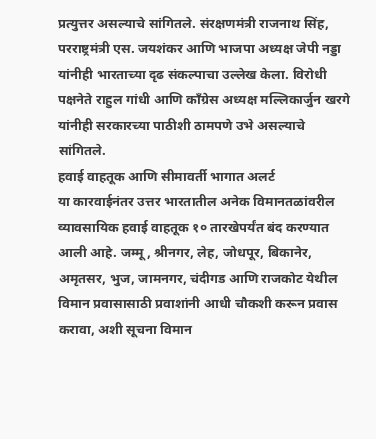प्रत्युत्तर असल्याचे सांगितले. संरक्षणमंत्री राजनाथ सिंह, परराष्ट्रमंत्री एस. जयशंकर आणि भाजपा अध्यक्ष जेपी नड्डा यांनीही भारताच्या दृढ संकल्पाचा उल्लेख केला. विरोधी पक्षनेते राहुल गांधी आणि काँग्रेस अध्यक्ष मल्लिकार्जुन खरगे यांनीही सरकारच्या पाठीशी ठामपणे उभे असल्याचे सांगितले.
हवाई वाहतूक आणि सीमावर्ती भागात अलर्ट
या कारवाईनंतर उत्तर भारतातील अनेक विमानतळांवरील व्यावसायिक हवाई वाहतूक १० तारखेपर्यंत बंद करण्यात आली आहे. जम्मू, श्रीनगर, लेह, जोधपूर, बिकानेर, अमृतसर, भुज, जामनगर, चंदीगड आणि राजकोट येथील विमान प्रवासासाठी प्रवाशांनी आधी चौकशी करून प्रवास करावा, अशी सूचना विमान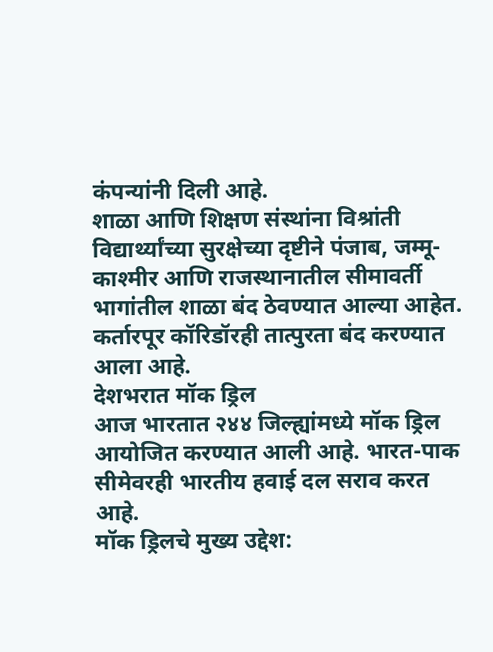कंपन्यांनी दिली आहे.
शाळा आणि शिक्षण संस्थांना विश्रांती
विद्यार्थ्यांच्या सुरक्षेच्या दृष्टीने पंजाब, जम्मू-काश्मीर आणि राजस्थानातील सीमावर्ती भागांतील शाळा बंद ठेवण्यात आल्या आहेत. कर्तारपूर कॉरिडॉरही तात्पुरता बंद करण्यात आला आहे.
देशभरात मॉक ड्रिल
आज भारतात २४४ जिल्ह्यांमध्ये मॉक ड्रिल आयोजित करण्यात आली आहे. भारत-पाक सीमेवरही भारतीय हवाई दल सराव करत आहे.
मॉक ड्रिलचे मुख्य उद्देश: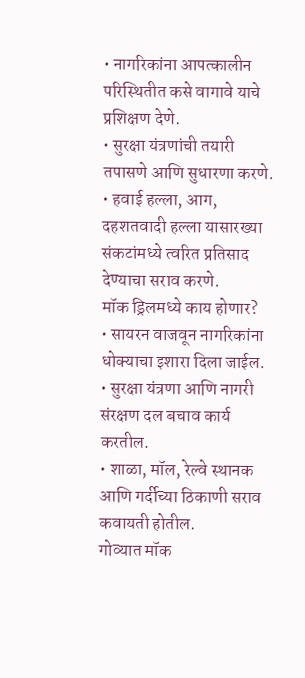• नागरिकांना आपत्कालीन परिस्थितीत कसे वागावे याचे प्रशिक्षण देणे.
• सुरक्षा यंत्रणांची तयारी तपासणे आणि सुधारणा करणे.
• हवाई हल्ला, आग, दहशतवादी हल्ला यासारख्या संकटांमध्ये त्वरित प्रतिसाद देण्याचा सराव करणे.
मॉक ड्रिलमध्ये काय होणार?
• सायरन वाजवून नागरिकांना धोक्याचा इशारा दिला जाईल.
• सुरक्षा यंत्रणा आणि नागरी संरक्षण दल बचाव कार्य करतील.
• शाळा, मॉल, रेल्वे स्थानक आणि गर्दीच्या ठिकाणी सराव कवायती होतील.
गोव्यात मॉक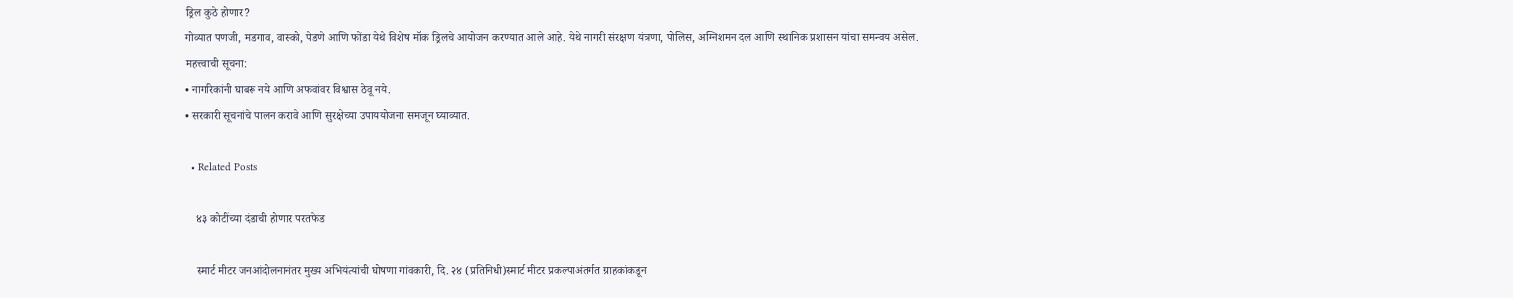ड्रिल कुठे होणार?
गोव्यात पणजी, मडगाव, वास्को, पेडणे आणि फोंडा येथे विशेष मॉक ड्रिलचे आयोजन करण्यात आले आहे. येथे नागरी संरक्षण यंत्रणा, पोलिस, अग्निशमन दल आणि स्थानिक प्रशासन यांचा समन्वय असेल.
महत्त्वाची सूचना:
• नागरिकांनी घाबरू नये आणि अफवांवर विश्वास ठेवू नये.
• सरकारी सूचनांचे पालन करावे आणि सुरक्षेच्या उपाययोजना समजून घ्याव्यात.

  • Related Posts

    ४३ कोटींच्या दंडाची होणार परतफेड

    स्मार्ट मीटर जनआंदोलनानंतर मुख्य अभियंत्यांची घोषणा गांवकारी, दि. २४ (प्रतिनिधी)स्मार्ट मीटर प्रकल्पाअंतर्गत ग्राहकांकडून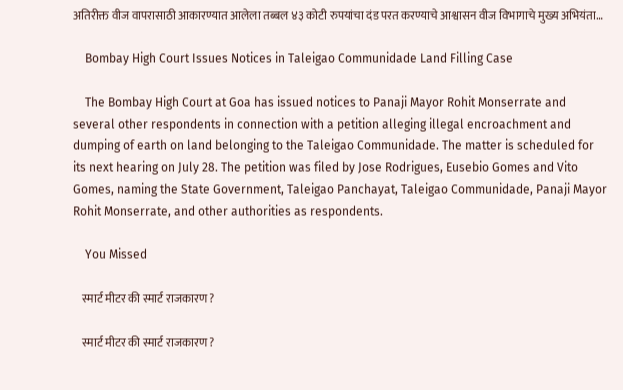अतिरीक्त वीज वापरासाठी आकारण्यात आलेला तब्बल ४३ कोटी रुपयांचा दंड परत करण्याचे आश्वासन वीज विभागाचे मुख्य अभियंता…

    Bombay High Court Issues Notices in Taleigao Communidade Land Filling Case

    The Bombay High Court at Goa has issued notices to Panaji Mayor Rohit Monserrate and several other respondents in connection with a petition alleging illegal encroachment and dumping of earth on land belonging to the Taleigao Communidade. The matter is scheduled for its next hearing on July 28. The petition was filed by Jose Rodrigues, Eusebio Gomes and Vito Gomes, naming the State Government, Taleigao Panchayat, Taleigao Communidade, Panaji Mayor Rohit Monserrate, and other authorities as respondents.

    You Missed

    स्मार्ट मीटर की स्मार्ट राजकारण ?

    स्मार्ट मीटर की स्मार्ट राजकारण ?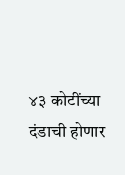४३ कोटींच्या दंडाची होणार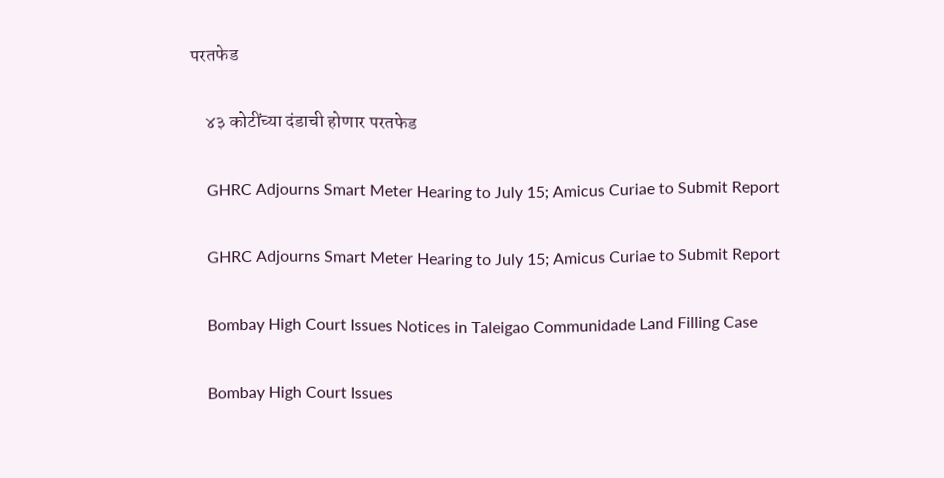परतफेड

    ४३ कोटींच्या दंडाची होणार परतफेड

    GHRC Adjourns Smart Meter Hearing to July 15; Amicus Curiae to Submit Report

    GHRC Adjourns Smart Meter Hearing to July 15; Amicus Curiae to Submit Report

    Bombay High Court Issues Notices in Taleigao Communidade Land Filling Case

    Bombay High Court Issues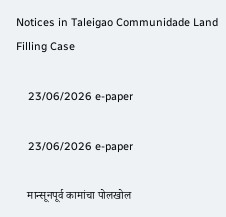Notices in Taleigao Communidade Land Filling Case

    23/06/2026 e-paper

    23/06/2026 e-paper

    मान्सूनपूर्व कामांचा पोलखोल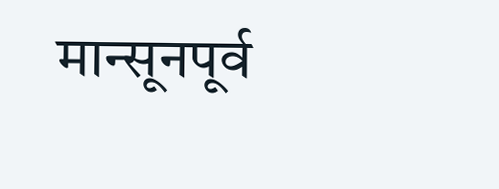मान्सूनपूर्व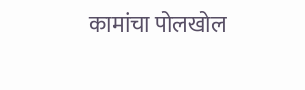कामांचा पोलखोल